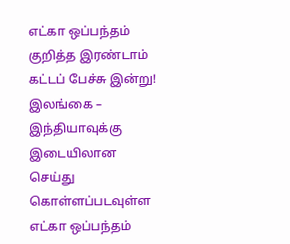எட்கா ஒப்பந்தம் குறித்த இரண்டாம் கட்டப் பேச்சு இன்று!
இலங்கை – இந்தியாவுக்கு இடையிலான செய்து கொள்ளப்படவுள்ள எட்கா ஒப்பந்தம்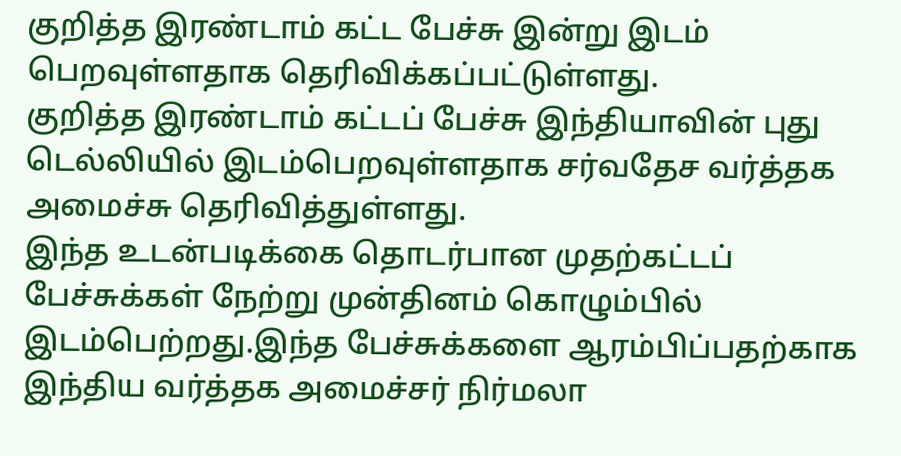குறித்த இரண்டாம் கட்ட பேச்சு இன்று இடம் பெறவுள்ளதாக தெரிவிக்கப்பட்டுள்ளது.
குறித்த இரண்டாம் கட்டப் பேச்சு இந்தியாவின் புது டெல்லியில் இடம்பெறவுள்ளதாக சர்வதேச வர்த்தக அமைச்சு தெரிவித்துள்ளது.
இந்த உடன்படிக்கை தொடர்பான முதற்கட்டப் பேச்சுக்கள் நேற்று முன்தினம் கொழும்பில் இடம்பெற்றது.இந்த பேச்சுக்களை ஆரம்பிப்பதற்காக இந்திய வர்த்தக அமைச்சர் நிர்மலா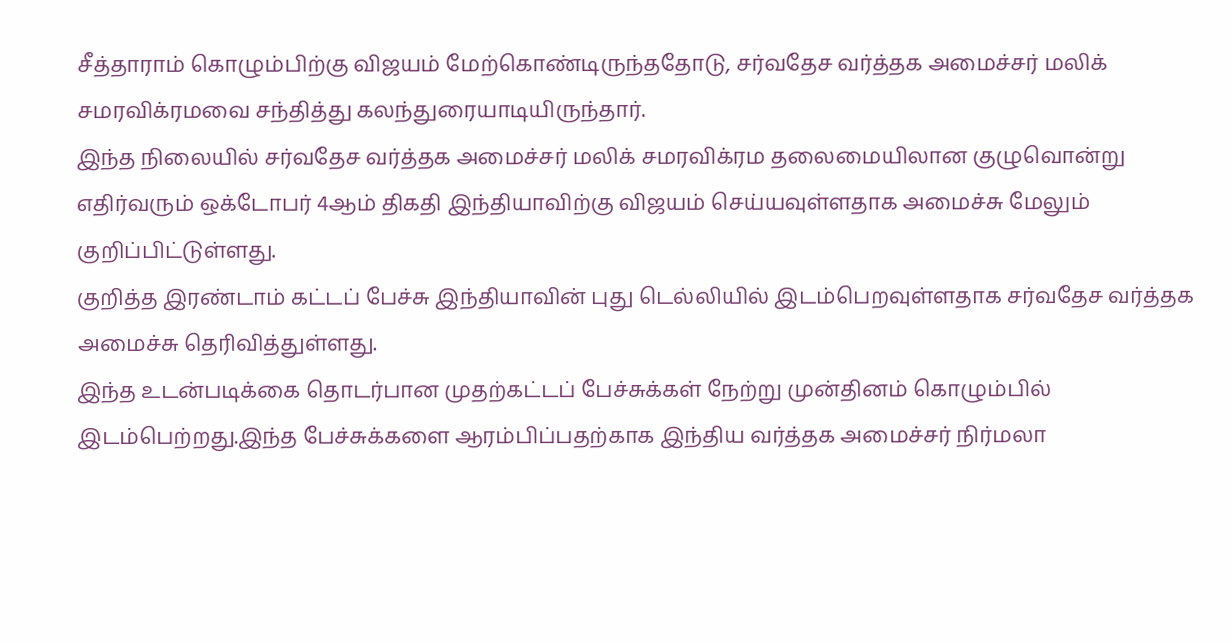சீத்தாராம் கொழும்பிற்கு விஜயம் மேற்கொண்டிருந்ததோடு, சர்வதேச வர்த்தக அமைச்சர் மலிக் சமரவிக்ரமவை சந்தித்து கலந்துரையாடியிருந்தார்.
இந்த நிலையில் சர்வதேச வர்த்தக அமைச்சர் மலிக் சமரவிக்ரம தலைமையிலான குழுவொன்று எதிர்வரும் ஒக்டோபர் 4ஆம் திகதி இந்தியாவிற்கு விஜயம் செய்யவுள்ளதாக அமைச்சு மேலும் குறிப்பிட்டுள்ளது.
குறித்த இரண்டாம் கட்டப் பேச்சு இந்தியாவின் புது டெல்லியில் இடம்பெறவுள்ளதாக சர்வதேச வர்த்தக அமைச்சு தெரிவித்துள்ளது.
இந்த உடன்படிக்கை தொடர்பான முதற்கட்டப் பேச்சுக்கள் நேற்று முன்தினம் கொழும்பில் இடம்பெற்றது.இந்த பேச்சுக்களை ஆரம்பிப்பதற்காக இந்திய வர்த்தக அமைச்சர் நிர்மலா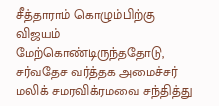சீத்தாராம் கொழும்பிற்கு விஜயம் மேற்கொண்டிருந்ததோடு, சர்வதேச வர்த்தக அமைச்சர் மலிக் சமரவிக்ரமவை சந்தித்து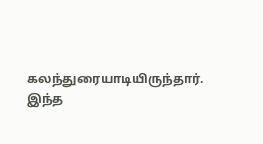கலந்துரையாடியிருந்தார்.
இந்த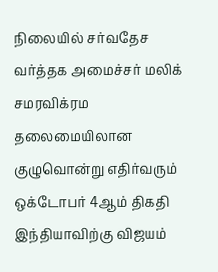நிலையில் சர்வதேச வர்த்தக அமைச்சர் மலிக் சமரவிக்ரம தலைமையிலான குழுவொன்று எதிர்வரும் ஒக்டோபர் 4ஆம் திகதி இந்தியாவிற்கு விஜயம்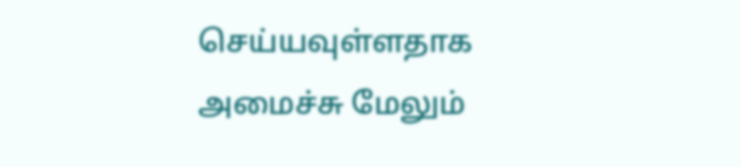செய்யவுள்ளதாக அமைச்சு மேலும்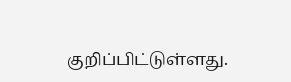குறிப்பிட்டுள்ளது.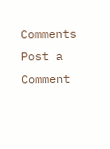Comments
Post a Comment